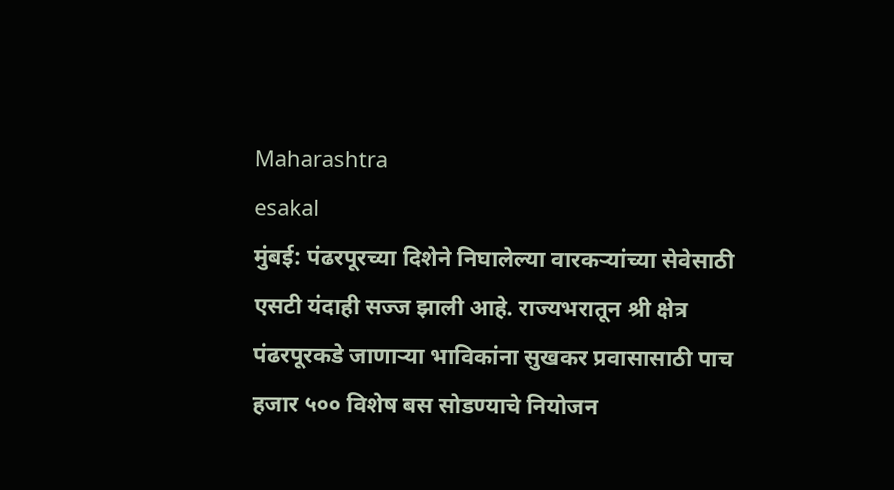Maharashtra
esakal
मुंबई: पंढरपूरच्या दिशेने निघालेल्या वारकऱ्यांच्या सेवेसाठी एसटी यंदाही सज्ज झाली आहे. राज्यभरातून श्री क्षेत्र पंढरपूरकडे जाणाऱ्या भाविकांना सुखकर प्रवासासाठी पाच हजार ५०० विशेष बस सोडण्याचे नियोजन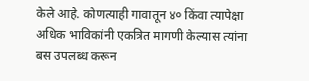केले आहे. कोणत्याही गावातून ४० किंवा त्यापेक्षा अधिक भाविकांनी एकत्रित मागणी केल्यास त्यांना बस उपलब्ध करून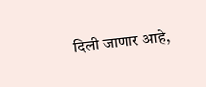दिली जाणार आहे,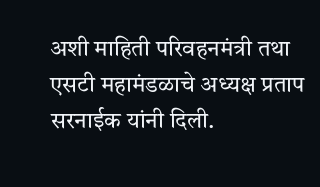अशी माहिती परिवहनमंत्री तथा एसटी महामंडळाचे अध्यक्ष प्रताप सरनाईक यांनी दिली.